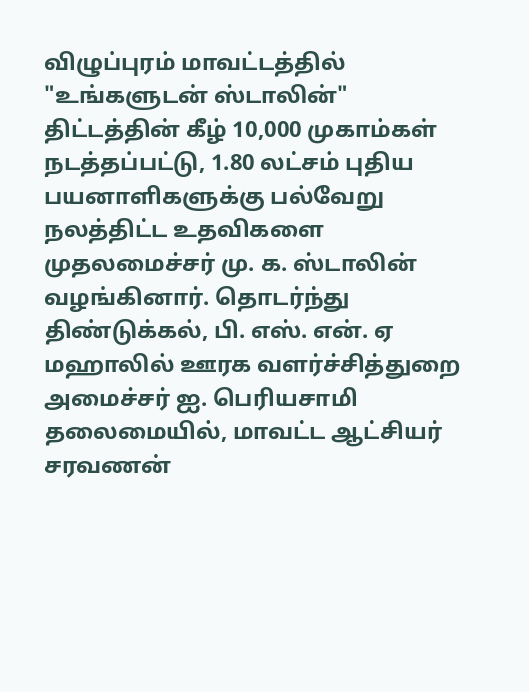விழுப்புரம் மாவட்டத்தில் "உங்களுடன் ஸ்டாலின்" திட்டத்தின் கீழ் 10,000 முகாம்கள் நடத்தப்பட்டு, 1.80 லட்சம் புதிய பயனாளிகளுக்கு பல்வேறு நலத்திட்ட உதவிகளை முதலமைச்சர் மு. க. ஸ்டாலின் வழங்கினார். தொடர்ந்து திண்டுக்கல், பி. எஸ். என். ஏ மஹாலில் ஊரக வளர்ச்சித்துறை அமைச்சர் ஐ. பெரியசாமி தலைமையில், மாவட்ட ஆட்சியர் சரவணன்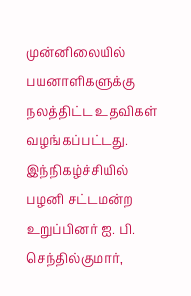முன்னிலையில் பயனாளிகளுக்கு நலத்திட்ட உதவிகள் வழங்கப்பட்டது. இந்நிகழ்ச்சியில் பழனி சட்டமன்ற உறுப்பினர் ஐ. பி. செந்தில்குமார்,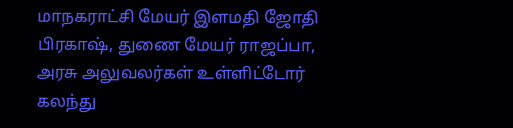மாநகராட்சி மேயர் இளமதி ஜோதி பிரகாஷ், துணை மேயர் ராஜப்பா, அரசு அலுவலர்கள் உள்ளிட்டோர் கலந்து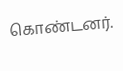கொண்டனர்.